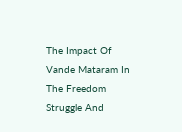The Impact Of Vande Mataram In The Freedom Struggle And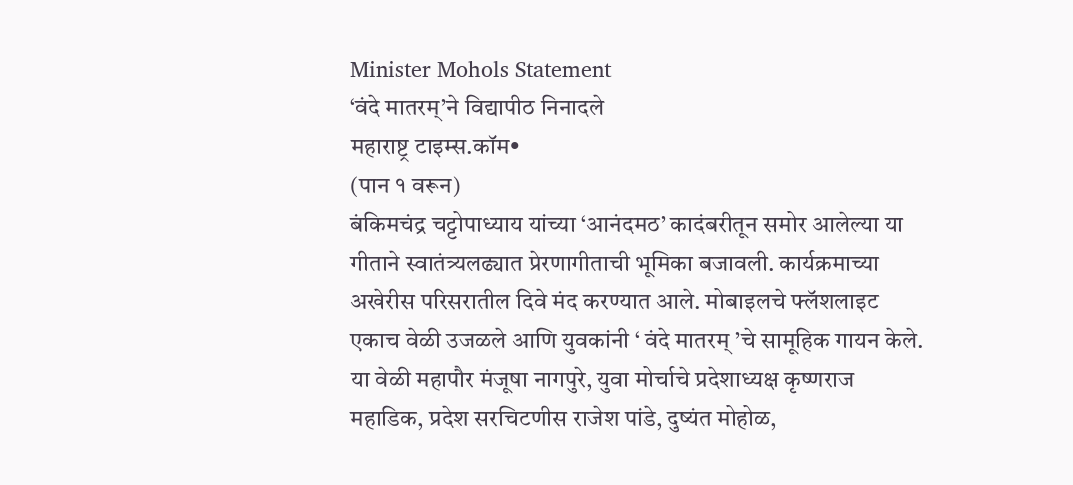Minister Mohols Statement
‘वंदे मातरम्’ने विद्यापीठ निनादले
महाराष्ट्र टाइम्स.कॉम•
(पान १ वरून)
बंकिमचंद्र चट्टोपाध्याय यांच्या ‘आनंदमठ’ कादंबरीतून समोर आलेल्या या गीताने स्वातंत्र्यलढ्यात प्रेरणागीताची भूमिका बजावली. कार्यक्रमाच्या अखेरीस परिसरातील दिवे मंद करण्यात आले. मोबाइलचे फ्लॅशलाइट एकाच वेळी उजळले आणि युवकांनी ‘ वंदे मातरम् ’चे सामूहिक गायन केले. या वेळी महापौर मंजूषा नागपुरे, युवा मोर्चाचे प्रदेशाध्यक्ष कृष्णराज महाडिक, प्रदेश सरचिटणीस राजेश पांडे, दुष्यंत मोहोळ,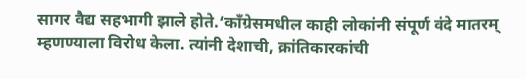सागर वैद्य सहभागी झाले होते.‘काँग्रेसमधील काही लोकांनी संपूर्ण वंदे मातरम् म्हणण्याला विरोध केला. त्यांनी देशाची, क्रांतिकारकांची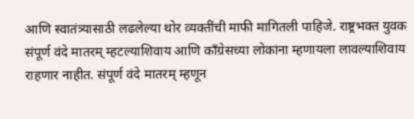आणि स्वातंत्र्यासाठी लढलेल्या थोर व्यक्तींची माफी मागितली पाहिजे. राष्ट्रभक्त युवक संपूर्ण वंदे मातरम् म्हटल्याशिवाय आणि काँग्रेसच्या लोकांना म्हणायला लावल्याशिवाय राहणार नाहीत. संपूर्ण वंदे मातरम् म्हणून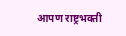आपण राष्ट्रभक्ती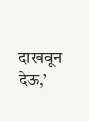दाखवून देऊ,’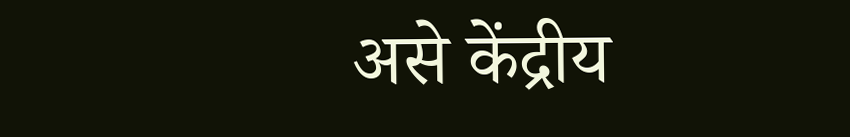असे केंद्रीय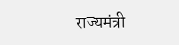राज्यमंत्री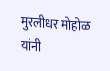मुरलीधर मोहोळ यांनी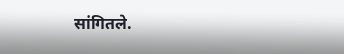सांगितले.